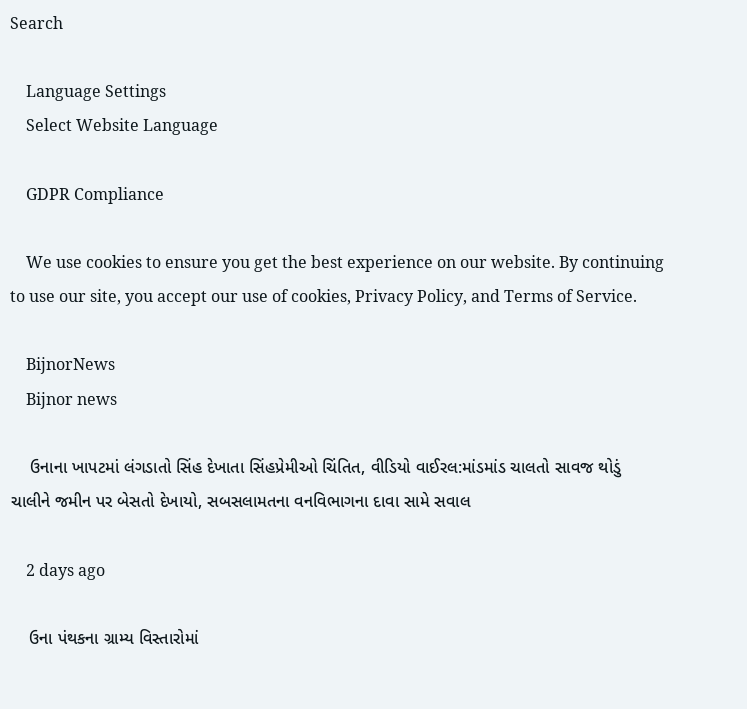Search

    Language Settings
    Select Website Language

    GDPR Compliance

    We use cookies to ensure you get the best experience on our website. By continuing to use our site, you accept our use of cookies, Privacy Policy, and Terms of Service.

    BijnorNews
    Bijnor news

    ઉનાના ખાપટમાં લંગડાતો સિંહ દેખાતા સિંહપ્રેમીઓ ચિંતિત, વીડિયો વાઈરલ:માંડમાંડ ચાલતો સાવજ થોડું ચાલીને જમીન પર બેસતો દેખાયો, સબસલામતના વનવિભાગના દાવા સામે સવાલ

    2 days ago

    ઉના પંથકના ગ્રામ્ય વિસ્તારોમાં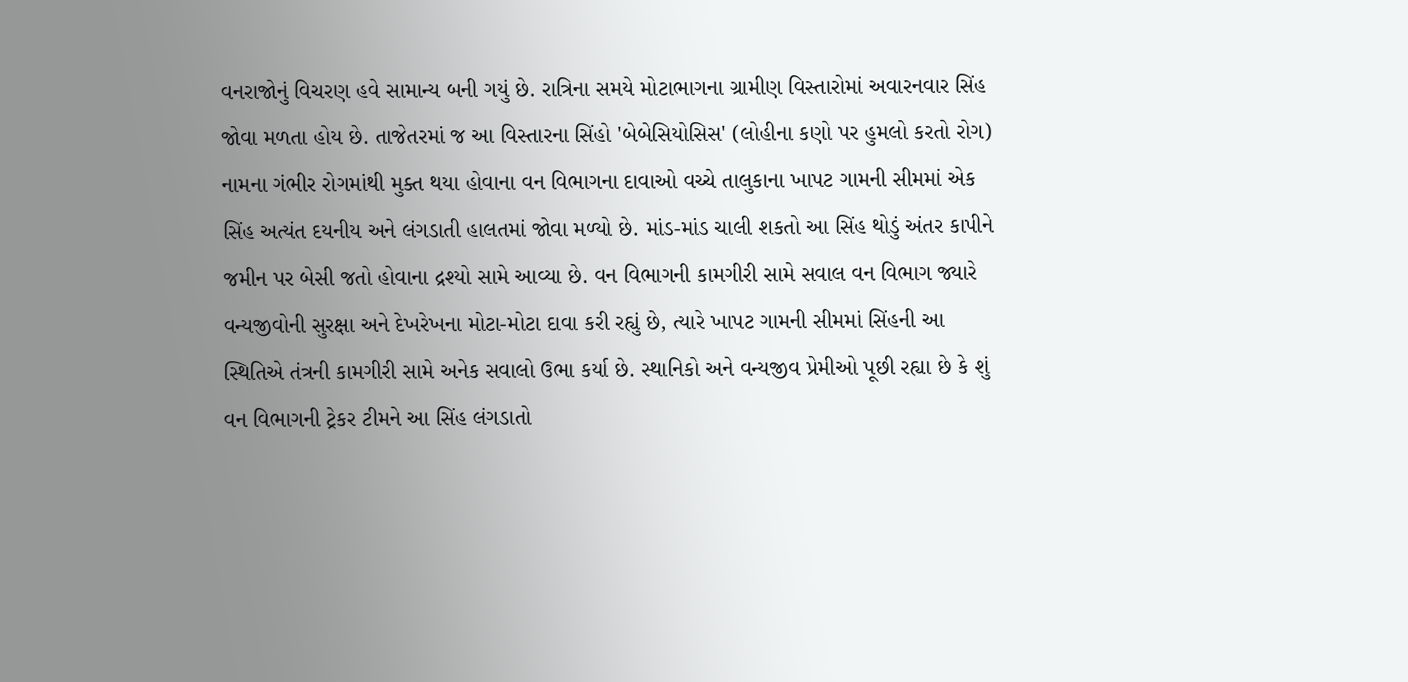વનરાજોનું વિચરણ હવે સામાન્ય બની ગયું છે. રાત્રિના સમયે મોટાભાગના ગ્રામીણ વિસ્તારોમાં અવારનવાર સિંહ જોવા મળતા હોય છે. તાજેતરમાં જ આ વિસ્તારના સિંહો 'બેબેસિયોસિસ' (લોહીના કણો પર હુમલો કરતો રોગ) નામના ગંભીર રોગમાંથી મુક્ત થયા હોવાના વન વિભાગના દાવાઓ વચ્ચે તાલુકાના ખાપટ ગામની સીમમાં એક સિંહ અત્યંત દયનીય અને લંગડાતી હાલતમાં જોવા મળ્યો છે. માંડ-માંડ ચાલી શકતો આ સિંહ થોડું અંતર કાપીને જમીન પર બેસી જતો હોવાના દ્રશ્યો સામે આવ્યા છે. વન વિભાગની કામગીરી સામે સવાલ વન વિભાગ જ્યારે વન્યજીવોની સુરક્ષા અને દેખરેખના મોટા-મોટા દાવા કરી રહ્યું છે, ત્યારે ખાપટ ગામની સીમમાં સિંહની આ સ્થિતિએ તંત્રની કામગીરી સામે અનેક સવાલો ઉભા કર્યા છે. સ્થાનિકો અને વન્યજીવ પ્રેમીઓ પૂછી રહ્યા છે કે શું વન વિભાગની ટ્રેકર ટીમને આ સિંહ લંગડાતો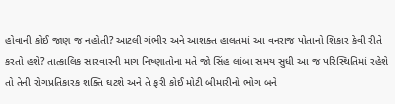હોવાની કોઈ જાણ જ નહોતી? આટલી ગંભીર અને આશક્ત હાલતમાં આ વનરાજ પોતાનો શિકાર કેવી રીતે કરતો હશે? તાત્કાલિક સારવારની માગ નિષ્ણાતોના મતે જો સિંહ લાંબા સમય સુધી આ જ પરિસ્થિતિમાં રહેશે તો તેની રોગપ્રતિકારક શક્તિ ઘટશે અને તે ફરી કોઈ મોટી બીમારીનો ભોગ બને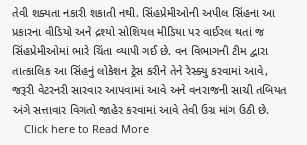તેવી શક્યતા નકારી શકાતી નથી. સિંહપ્રેમીઓની અપીલ સિંહના આ પ્રકારના વીડિયો અને દ્રશ્યો સોશિયલ મીડિયા પર વાઈરલ થતાં જ સિંહપ્રેમીઓમાં ભારે ચિંતા વ્યાપી ગઈ છે. વન વિભાગની ટીમ દ્વારા તાત્કાલિક આ સિંહનું લોકેશન ટ્રેસ કરીને તેને રેસ્ક્યુ કરવામાં આવે, જરૂરી વેટરનરી સારવાર આપવામાં આવે અને વનરાજની સાચી તબિયત અંગે સત્તાવાર વિગતો જાહેર કરવામાં આવે તેવી ઉગ્ર માંગ ઉઠી છે.
    Click here to Read More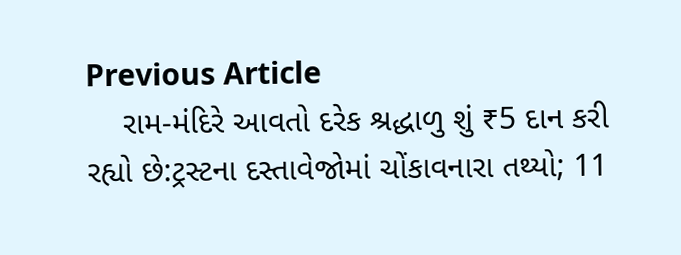Previous Article
    રામ-મંદિરે આવતો દરેક શ્રદ્ધાળુ શું ₹5 દાન કરી રહ્યો છે:ટ્રસ્ટના દસ્તાવેજોમાં ચોંકાવનારા તથ્યો; 11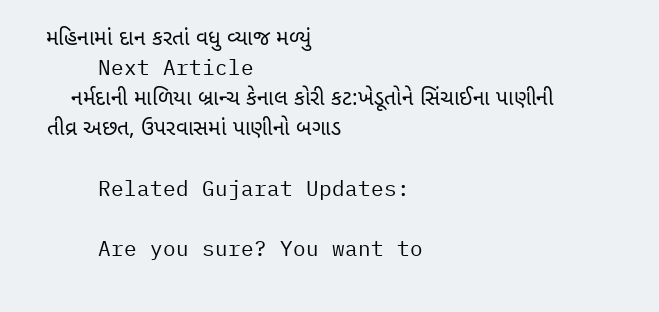મહિનામાં દાન કરતાં વધુ વ્યાજ મળ્યું
    Next Article
    નર્મદાની માળિયા બ્રાન્ચ કેનાલ કોરી કટ:ખેડૂતોને સિંચાઈના પાણીની તીવ્ર અછત, ઉપરવાસમાં પાણીનો બગાડ

    Related Gujarat Updates:

    Are you sure? You want to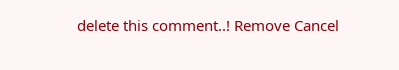delete this comment..! Remove Cancel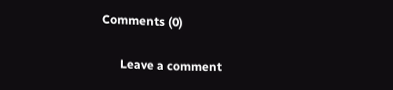Comments (0)

      Leave a comment